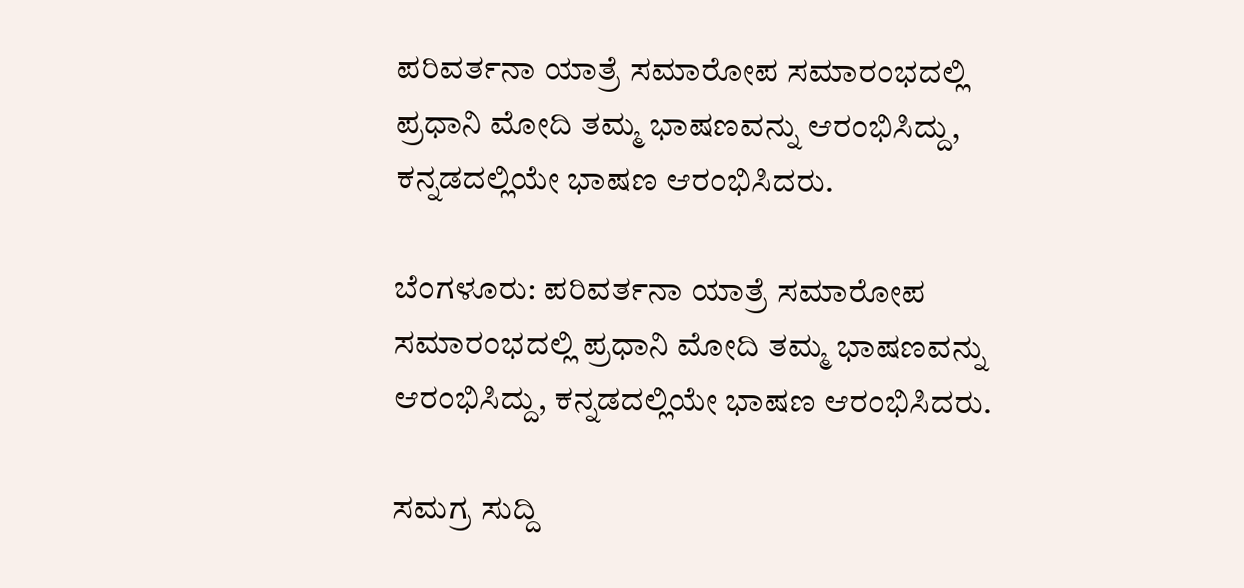ಪರಿವರ್ತನಾ ಯಾತ್ರೆ ಸಮಾರೋಪ ಸಮಾರಂಭದಲ್ಲಿ ಪ್ರಧಾನಿ ಮೋದಿ ತಮ್ಮ ಭಾಷಣವನ್ನು ಆರಂಭಿಸಿದ್ದು, ಕನ್ನಡದಲ್ಲಿಯೇ ಭಾಷಣ ಆರಂಭಿಸಿದರು.

ಬೆಂಗಳೂರು: ಪರಿವರ್ತನಾ ಯಾತ್ರೆ ಸಮಾರೋಪ ಸಮಾರಂಭದಲ್ಲಿ ಪ್ರಧಾನಿ ಮೋದಿ ತಮ್ಮ ಭಾಷಣವನ್ನು ಆರಂಭಿಸಿದ್ದು, ಕನ್ನಡದಲ್ಲಿಯೇ ಭಾಷಣ ಆರಂಭಿಸಿದರು.

ಸಮಗ್ರ ಸುದ್ದಿ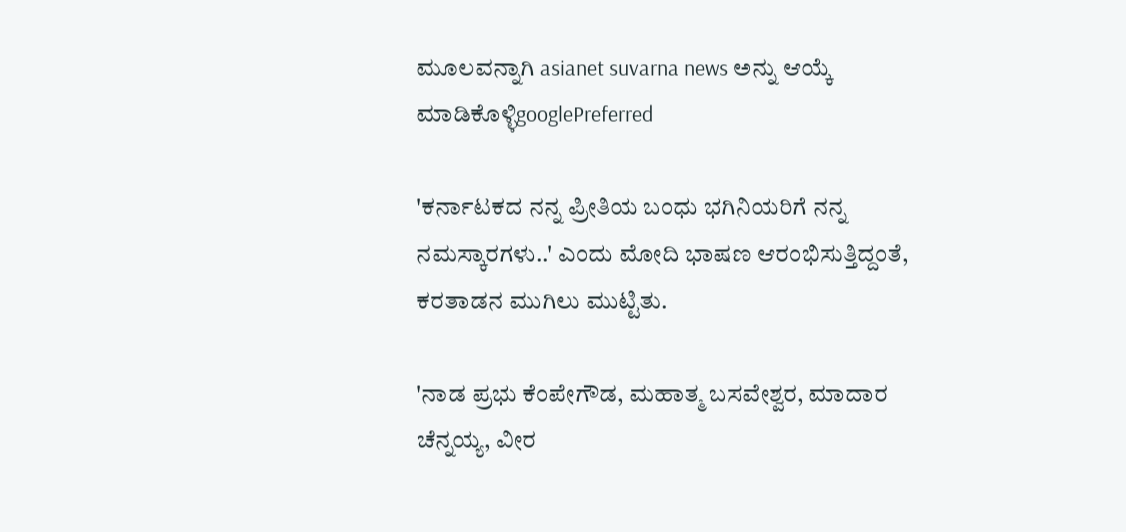ಮೂಲವನ್ನಾಗಿ asianet suvarna news ಅನ್ನು ಆಯ್ಕೆ ಮಾಡಿಕೊಳ್ಳಿgooglePreferred

'ಕರ್ನಾಟಕದ ನನ್ನ ಪ್ರೀತಿಯ ಬಂಧು ಭಗಿನಿಯರಿಗೆ ನನ್ನ ನಮಸ್ಕಾರಗಳು..' ಎಂದು ಮೋದಿ ಭಾಷಣ ಆರಂಭಿಸುತ್ತಿದ್ದಂತೆ, ಕರತಾಡನ ಮುಗಿಲು ಮುಟ್ಟಿತು.

'ನಾಡ ಪ್ರಭು ಕೆಂಪೇಗೌಡ, ಮಹಾತ್ಮ ಬಸವೇಶ್ವರ, ಮಾದಾರ ಚೆನ್ನಯ್ಯ, ವೀರ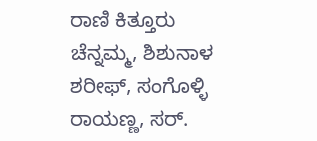ರಾಣಿ ಕಿತ್ತೂರು ಚೆನ್ನಮ್ಮ, ಶಿಶುನಾಳ ಶರೀಫ್, ಸಂಗೊಳ್ಳಿ ರಾಯಣ್ಣ, ಸರ್.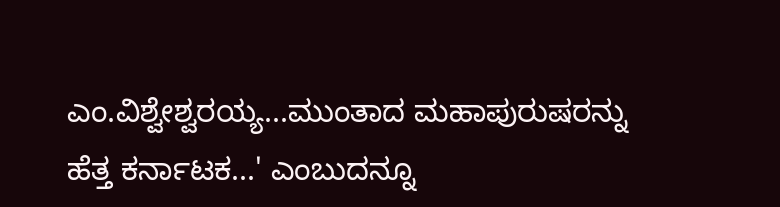ಎಂ.ವಿಶ್ವೇಶ್ವರಯ್ಯ...ಮುಂತಾದ ಮಹಾಪುರುಷರನ್ನು ಹೆತ್ತ ಕರ್ನಾಟಕ...' ಎಂಬುದನ್ನೂ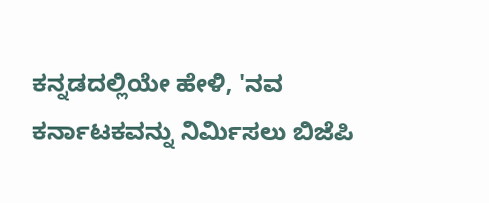ಕನ್ನಡದಲ್ಲಿಯೇ ಹೇಳಿ, 'ನವ ಕರ್ನಾಟಕವನ್ನು ನಿರ್ಮಿಸಲು ಬಿಜೆಪಿ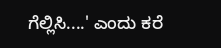ಗೆಲ್ಲಿಸಿ....' ಎಂದು ಕರೆ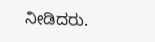ನೀಡಿದರು.